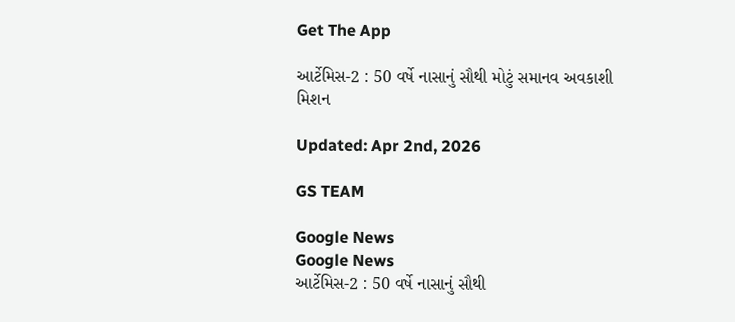Get The App

આર્ટેમિસ-2 : 50 વર્ષે નાસાનું સૌથી મોટું સમાનવ અવકાશી મિશન

Updated: Apr 2nd, 2026

GS TEAM

Google News
Google News
આર્ટેમિસ-2 : 50 વર્ષે નાસાનું સૌથી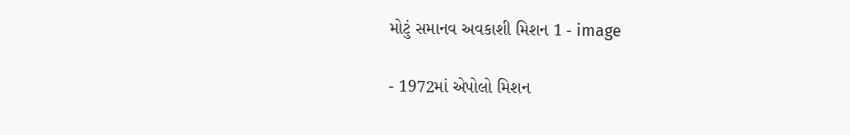મોટું સમાનવ અવકાશી મિશન 1 - image

- 1972માં એપોલો મિશન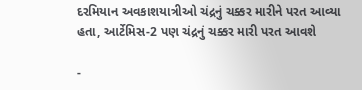દરમિયાન અવકાશયાત્રીઓ ચંદ્રનું ચક્કર મારીને પરત આવ્યા હતા, આર્ટેમિસ-2 પણ ચંદ્રનું ચક્કર મારી પરત આવશે

-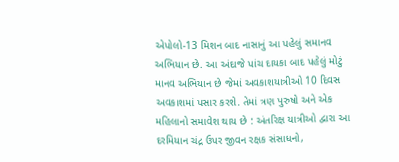એપોલો-13 મિશન બાદ નાસાનું આ પહેલું સમાનવ અભિયાન છે. આ અંદાજે પાંચ દાયકા બાદ પહેલું મોટું માનવ અભિયાન છે જેમાં અવકાશયાત્રીઓ 10 દિવસ અવકાશમાં પસાર કરશે. તેમાં ત્રણ પુરુષો અને એક મહિલાનો સમાવેશ થાય છે : અંતરિક્ષ યાત્રીઓ દ્વારા આ દરમિયાન ચંદ્ર ઉપર જીવન રક્ષક સંસાધનો,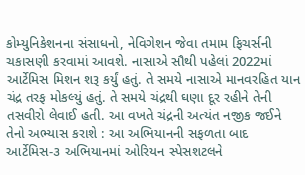કોમ્યુનિકેશનના સંસાધનો, નેવિગેશન જેવા તમામ ફિચર્સની ચકાસણી કરવામાં આવશે. નાસાએ સૌથી પહેલાં 2022માં આર્ટેમિસ મિશન શરૂ કર્યું હતું. તે સમયે નાસાએ માનવરહિત યાન ચંદ્ર તરફ મોકલ્યું હતું. તે સમયે ચંદ્રથી ઘણા દૂર રહીને તેની તસવીરો લેવાઈ હતી. આ વખતે ચંદ્રની અત્યંત નજીક જઈને તેનો અભ્યાસ કરાશે : આ અભિયાનની સફળતા બાદ આર્ટેમિસ-૩ અભિયાનમાં ઓરિયન સ્પેસશટલને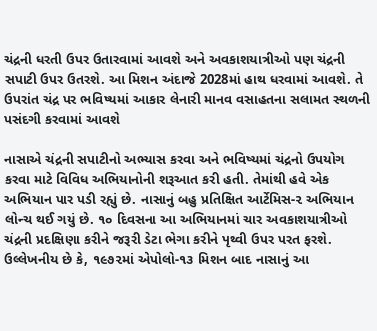ચંદ્રની ધરતી ઉપર ઉતારવામાં આવશે અને અવકાશયાત્રીઓ પણ ચંદ્રની સપાટી ઉપર ઉતરશે. આ મિશન અંદાજે 2028માં હાથ ધરવામાં આવશે. તે ઉપરાંત ચંદ્ર પર ભવિષ્યમાં આકાર લેનારી માનવ વસાહતના સલામત સ્થળની પસંદગી કરવામાં આવશે

નાસાએ ચંદ્રની સપાટીનો અભ્યાસ કરવા અને ભવિષ્યમાં ચંદ્રનો ઉપયોગ કરવા માટે વિવિધ અભિયાનોની શરૂઆત કરી હતી. તેમાંથી હવે એક અભિયાન પાર પડી રહ્યું છે. નાસાનું બહુ પ્રતિક્ષિત આર્ટેમિસ-૨ અભિયાન લોન્ચ થઈ ગયું છે. ૧૦ દિવસના આ અભિયાનમાં ચાર અવકાશયાત્રીઓ ચંદ્રની પ્રદક્ષિણા કરીને જરૂરી ડેટા ભેગા કરીને પૃથ્વી ઉપર પરત ફરશે. ઉલ્લેખનીય છે કે, ૧૯૭૨માં એપોલો-૧૩ મિશન બાદ નાસાનું આ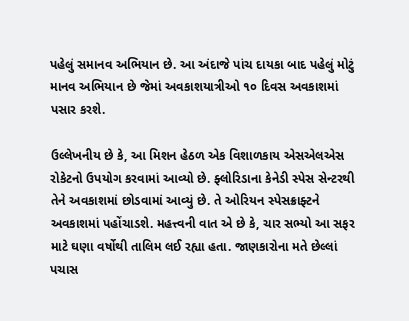પહેલું સમાનવ અભિયાન છે. આ અંદાજે પાંચ દાયકા બાદ પહેલું મોટું માનવ અભિયાન છે જેમાં અવકાશયાત્રીઓ ૧૦ દિવસ અવકાશમાં પસાર કરશે.

ઉલ્લેખનીય છે કે, આ મિશન હેઠળ એક વિશાળકાય એસએલએસ રોકેટનો ઉપયોગ કરવામાં આવ્યો છે. ફ્લોરિડાના કેનેડી સ્પેસ સેન્ટરથી તેને અવકાશમાં છોડવામાં આવ્યું છે. તે ઓરિયન સ્પેસક્રાફ્ટને અવકાશમાં પહોંચાડશે. મહત્ત્વની વાત એ છે કે, ચાર સભ્યો આ સફર માટે ઘણા વર્ષોથી તાલિમ લઈ રહ્યા હતા. જાણકારોના મતે છેલ્લાં પચાસ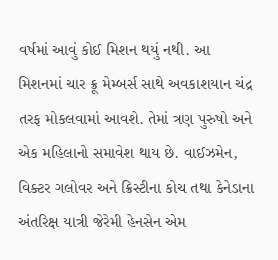વર્ષમાં આવું કોઈ મિશન થયું નથી. આ મિશનમાં ચાર ક્રૂ મેમ્બર્સ સાથે અવકાશયાન ચંદ્ર તરફ મોકલવામાં આવશે. તેમાં ત્રણ પુરુષો અને એક મહિલાનો સમાવેશ થાય છે. વાઈઝમેન, વિક્ટર ગલોવર અને ક્રિસ્ટીના કોચ તથા કેનેડાના અંતરિક્ષ યાત્રી જેરેમી હેનસેન એમ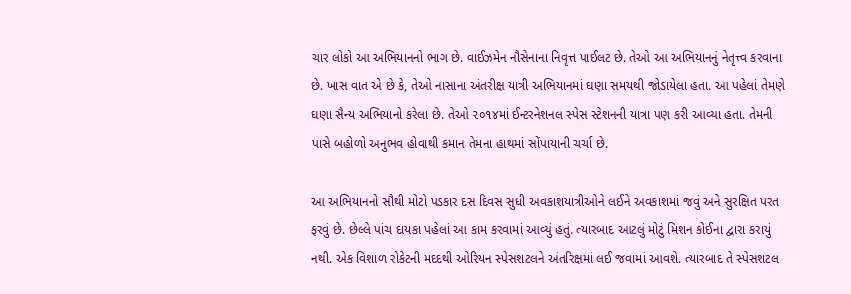ચાર લોકો આ અભિયાનનો ભાગ છે. વાઈઝમેન નૌસેનાના નિવૃત્ત પાઈલટ છે. તેઓ આ અભિયાનનું નેતૃત્ત્વ કરવાના છે. ખાસ વાત એ છે કે, તેઓ નાસાના અંતરીક્ષ યાત્રી અભિયાનમાં ઘણા સમયથી જોડાયેલા હતા. આ પહેલાં તેમણે ઘણા સૈન્ય અભિયાનો કરેલા છે. તેઓ ૨૦૧૪માં ઈન્ટરનેશનલ સ્પેસ સ્ટેશનની યાત્રા પણ કરી આવ્યા હતા. તેમની પાસે બહોળો અનુભવ હોવાથી કમાન તેમના હાથમાં સોંપાયાની ચર્ચા છે.

આ અભિયાનનો સૌથી મોટો પડકાર દસ દિવસ સુધી અવકાશયાત્રીઓને લઈને અવકાશમાં જવું અને સુરક્ષિત પરત ફરવું છે. છેલ્લે પાંચ દાયકા પહેલાં આ કામ કરવામાં આવ્યું હતું. ત્યારબાદ આટલું મોટું મિશન કોઈના દ્વારા કરાયું નથી. એક વિશાળ રોકેટની મદદથી ઓરિયન સ્પેસશટલને અંતરિક્ષમાં લઈ જવામાં આવશે. ત્યારબાદ તે સ્પેસશટલ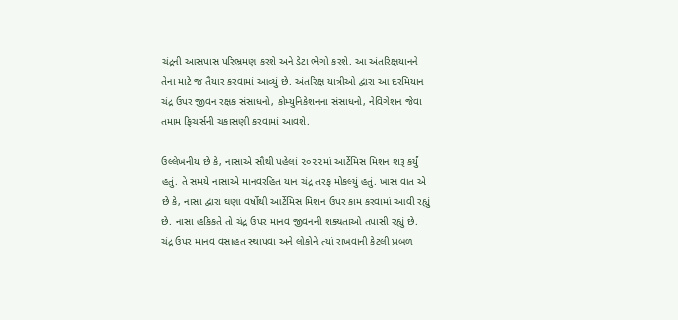ચંદ્રની આસપાસ પરિભ્રમણ કરશે અને ડેટા ભેગો કરશે. આ અંતરિક્ષયાનને તેના માટે જ તૈયાર કરવામાં આવ્યું છે. અંતરિક્ષ યાત્રીઓ દ્વારા આ દરમિયાન ચંદ્ર ઉપર જીવન રક્ષક સંસાધનો, કોમ્યુનિકેશનના સંસાધનો, નેવિગેશન જેવા તમામ ફિચર્સની ચકાસણી કરવામાં આવશે.

ઉલ્લેખનીય છે કે, નાસાએ સૌથી પહેલાં ૨૦૨૨માં આર્ટેમિસ મિશન શરૂ કર્યું હતું. તે સમયે નાસાએ માનવરહિત યાન ચંદ્ર તરફ મોકલ્યું હતું. ખાસ વાત એ છે કે, નાસા દ્વારા ઘણા વર્ષોથી આર્ટેમિસ મિશન ઉપર કામ કરવામાં આવી રહ્યું છે. નાસા હકિકતે તો ચંદ્ર ઉપર માનવ જીવનની શક્યતાઓ તપાસી રહ્યું છે. ચંદ્ર ઉપર માનવ વસાહત સ્થાપવા અને લોકોને ત્યાં રાખવાની કેટલી પ્રબળ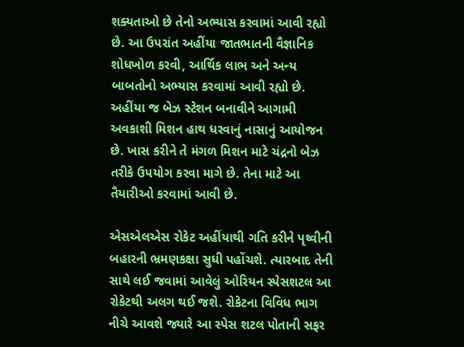શક્યતાઓ છે તેનો અભ્યાસ કરવામાં આવી રહ્યો છે. આ ઉપરાંત અહીંયા જાતભાતની વૈજ્ઞાનિક શોધખોળ કરવી, આર્થિક લાભ અને અન્ય બાબતોનો અભ્યાસ કરવામાં આવી રહ્યો છે. અહીંયા જ બેઝ સ્ટેશન બનાવીને આગામી અવકાશી મિશન હાથ ધરવાનું નાસાનું આયોજન છે. ખાસ કરીને તે મંગળ મિશન માટે ચંદ્રનો બેઝ તરીકે ઉપયોગ કરવા માગે છે. તેના માટે આ તૈયારીઓ કરવામાં આવી છે.

એસએલએસ રોકેટ અહીંયાથી ગતિ કરીને પૃથ્વીની બહારની ભ્રમણકક્ષા સુધી પહોંચશે. ત્યારબાદ તેની સાથે લઈ જવામાં આવેલું ઓરિયન સ્પેસશટલ આ રોકેટથી અલગ થઈ જશે. રોકેટના વિવિધ ભાગ નીચે આવશે જ્યારે આ સ્પેસ શટલ પોતાની સફર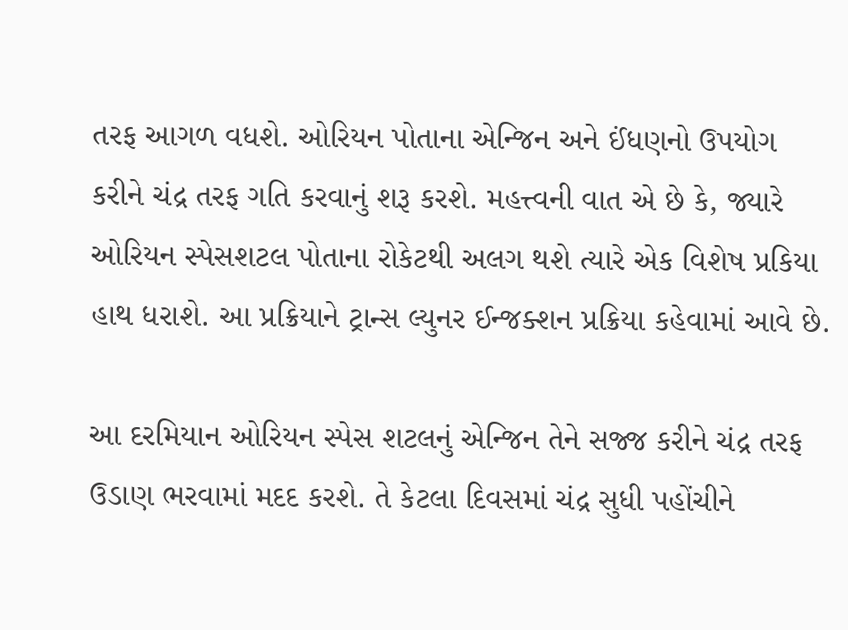તરફ આગળ વધશે. ઓરિયન પોતાના એન્જિન અને ઈંધણનો ઉપયોગ કરીને ચંદ્ર તરફ ગતિ કરવાનું શરૂ કરશે. મહત્ત્વની વાત એ છે કે, જ્યારે ઓરિયન સ્પેસશટલ પોતાના રોકેટથી અલગ થશે ત્યારે એક વિશેષ પ્રકિયા હાથ ધરાશે. આ પ્રક્રિયાને ટ્રાન્સ લ્યુનર ઈન્જક્શન પ્રક્રિયા કહેવામાં આવે છે.

આ દરમિયાન ઓરિયન સ્પેસ શટલનું એન્જિન તેને સજ્જ કરીને ચંદ્ર તરફ ઉડાણ ભરવામાં મદદ કરશે. તે કેટલા દિવસમાં ચંદ્ર સુધી પહોંચીને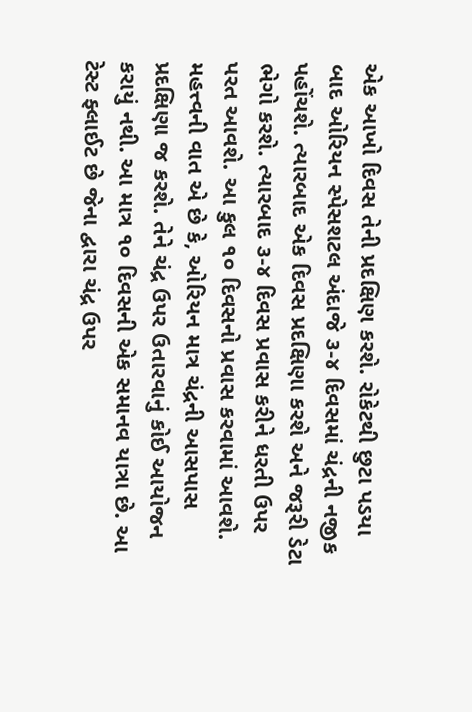એક આખો દિવસ તેની પ્રદક્ષિણ કરશે. રોકેટથી છુટા પડયા બાદ ઓરિયન સ્પેસશટલ અંદાજે ૩-૪ દિવસમાં ચંદ્રની નજીક પહોંચશે. ત્યારબાદ એક દિવસ પ્રદક્ષિણા કરશે અને જરૂરી ડેટા ભેગો કરશે. ત્યારબાદ ૩-૪ દિવસ પ્રવાસ કરીને ધરતી ઉપર પરત આવશે. આ કુલ ૧૦ દિવસનો પ્રવાસ કરવામાં આવશે. મહત્ત્વની વાત એ છે કે, ઓરિયન માત્ર ચંદ્રની આસપાસ પ્રદક્ષિણા જ કરશે. તેને ચંદ્ર ઉપર ઉતારવાનું કોઈ આયોજન કરાયું નથી. આ માત્ર ૧૦ દિવસની એક સમાનવ યાત્રા છે. આ ટેસ્ટ ફ્લાઈટ છે જેના દ્વારા ચંદ્ર ઉપર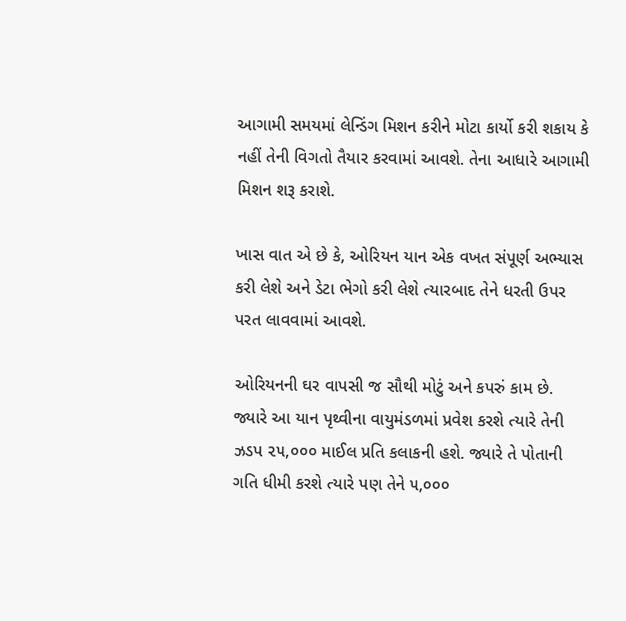આગામી સમયમાં લેન્ડિંગ મિશન કરીને મોટા કાર્યો કરી શકાય કે નહીં તેની વિગતો તૈયાર કરવામાં આવશે. તેના આધારે આગામી મિશન શરૂ કરાશે.

ખાસ વાત એ છે કે, ઓરિયન યાન એક વખત સંપૂર્ણ અભ્યાસ કરી લેશે અને ડેટા ભેગો કરી લેશે ત્યારબાદ તેને ધરતી ઉપર પરત લાવવામાં આવશે.

ઓરિયનની ઘર વાપસી જ સૌથી મોટું અને કપરું કામ છે. જ્યારે આ યાન પૃથ્વીના વાયુમંડળમાં પ્રવેશ કરશે ત્યારે તેની ઝડપ ૨૫,૦૦૦ માઈલ પ્રતિ કલાકની હશે. જ્યારે તે પોતાની ગતિ ધીમી કરશે ત્યારે પણ તેને ૫,૦૦૦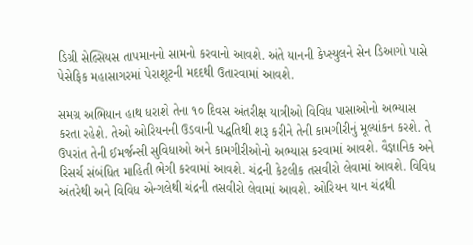ડિગ્રી સેલ્સિયસ તાપમાનનો સામનો કરવાનો આવશે. અંતે યાનની કેપ્સ્યુલને સેન ડિઆગો પાસે પેસેફિક મહાસાગરમાં પેરાશૂટની મદદથી ઉતારવામાં આવશે.

સમગ્ર અભિયાન હાથ ધરાશે તેના ૧૦ દિવસ અંતરીક્ષ યાત્રીઓ વિવિધ પાસાઓનો અભ્યાસ કરતા રહેશે. તેઓ ઓરિયનની ઉડવાની પદ્ધતિથી શરૂ કરીને તેની કામગીરીનું મૂલ્યાંકન કરશે. તે ઉપરાંત તેની ઈમર્જન્સી સુવિધાઓ અને કામગીરીઓનો અભ્યાસ કરવામાં આવશે. વૈજ્ઞાનિક અને રિસર્ચ સંબંધિત માહિતી ભેગી કરવામાં આવશે. ચંદ્રની કેટલીક તસવીરો લેવામાં આવશે. વિવિધ અંતરેથી અને વિવિધ એન્ગલેથી ચંદ્રની તસવીરો લેવામાં આવશે. ઓરિયન યાન ચંદ્રથી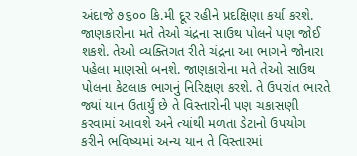અંદાજે ૭૬૦૦ કિ.મી દૂર રહીને પ્રદક્ષિણા કર્યા કરશે. જાણકારોના મતે તેઓ ચંદ્રના સાઉથ પોલને પણ જોઈ શકશે. તેઓ વ્યક્તિગત રીતે ચંદ્રના આ ભાગને જોનારા પહેલા માણસો બનશે. જાણકારોના મતે તેઓ સાઉથ પોલના કેટલાક ભાગનું નિરિક્ષણ કરશે. તે ઉપરાંત ભારતે જ્યાં યાન ઉતાર્યું છે તે વિસ્તારોની પણ ચકાસણી કરવામાં આવશે અને ત્યાંથી મળતા ડેટાનો ઉપયોગ કરીને ભવિષ્યમાં અન્ય યાન તે વિસ્તારમાં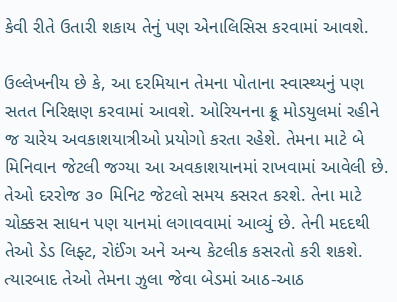કેવી રીતે ઉતારી શકાય તેનું પણ એનાલિસિસ કરવામાં આવશે.

ઉલ્લેખનીય છે કે, આ દરમિયાન તેમના પોતાના સ્વાસ્થ્યનું પણ સતત નિરિક્ષણ કરવામાં આવશે. ઓરિયનના ક્રૂ મોડયુલમાં રહીને જ ચારેય અવકાશયાત્રીઓ પ્રયોગો કરતા રહેશે. તેમના માટે બે મિનિવાન જેટલી જગ્યા આ અવકાશયાનમાં રાખવામાં આવેલી છે. તેઓ દરરોજ ૩૦ મિનિટ જેટલો સમય કસરત કરશે. તેના માટે ચોક્કસ સાધન પણ યાનમાં લગાવવામાં આવ્યું છે. તેની મદદથી તેઓ ડેડ લિફ્ટ, રોઈંગ અને અન્ય કેટલીક કસરતો કરી શકશે. ત્યારબાદ તેઓ તેમના ઝુલા જેવા બેડમાં આઠ-આઠ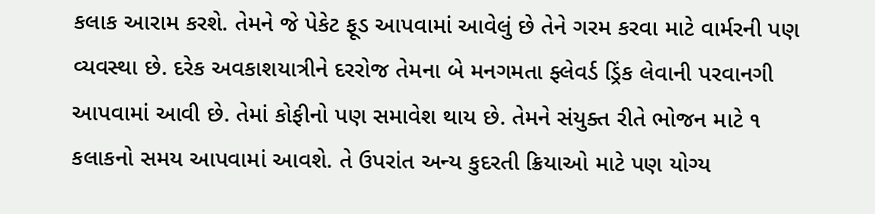કલાક આરામ કરશે. તેમને જે પેકેટ ફૂડ આપવામાં આવેલું છે તેને ગરમ કરવા માટે વાર્મરની પણ વ્યવસ્થા છે. દરેક અવકાશયાત્રીને દરરોજ તેમના બે મનગમતા ફ્લેવર્ડ ડ્રિંક લેવાની પરવાનગી આપવામાં આવી છે. તેમાં કોફીનો પણ સમાવેશ થાય છે. તેમને સંયુક્ત રીતે ભોજન માટે ૧ કલાકનો સમય આપવામાં આવશે. તે ઉપરાંત અન્ય કુદરતી ક્રિયાઓ માટે પણ યોગ્ય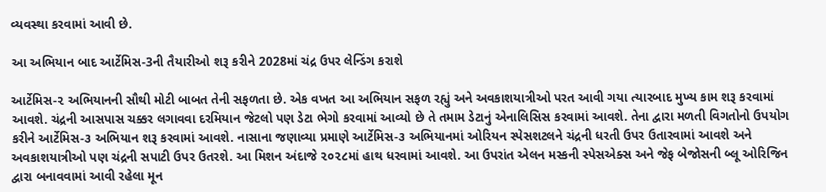વ્યવસ્થા કરવામાં આવી છે.

આ અભિયાન બાદ આર્ટેમિસ-3ની તૈયારીઓ શરૂ કરીને 2028માં ચંદ્ર ઉપર લેન્ડિંગ કરાશે

આર્ટેમિસ-૨ અભિયાનની સૌથી મોટી બાબત તેની સફળતા છે. એક વખત આ અભિયાન સફળ રહ્યું અને અવકાશયાત્રીઓ પરત આવી ગયા ત્યારબાદ મુખ્ય કામ શરૂ કરવામાં આવશે. ચંદ્રની આસપાસ ચક્કર લગાવવા દરમિયાન જેટલો પણ ડેટા ભેગો કરવામાં આવ્યો છે તે તમામ ડેટાનું એનાલિસિસ કરવામાં આવશે. તેના દ્વારા મળતી વિગતોનો ઉપયોગ કરીને આર્ટેમિસ-૩ અભિયાન શરૂ કરવામાં આવશે. નાસાના જણાવ્યા પ્રમાણે આર્ટેમિસ-૩ અભિયાનમાં ઓરિયન સ્પેસશટલને ચંદ્રની ધરતી ઉપર ઉતારવામાં આવશે અને અવકાશયાત્રીઓ પણ ચંદ્રની સપાટી ઉપર ઉતરશે. આ મિશન અંદાજે ૨૦૨૮માં હાથ ધરવામાં આવશે. આ ઉપરાંત એલન મસ્કની સ્પેસએક્સ અને જેફ બેજોસની બ્લૂ ઓરિજિન દ્વારા બનાવવામાં આવી રહેલા મૂન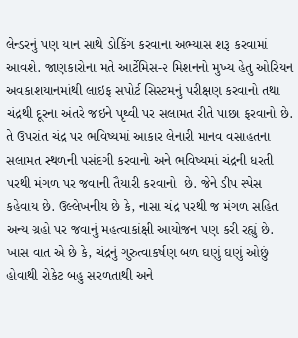લેન્ડરનું પણ યાન સાથે ડોકિંગ કરવાના અભ્યાસ શરૂ કરવામાં આવશે. જાણકારોના મતે આર્ટેમિસ-૨ મિશનનો મુખ્ય હેતુ ઓરિયન અવકાશયાનમાંથી લાઇફ સપોર્ટ સિસ્ટમનું પરીક્ષણ કરવાનો તથા ચંદ્રથી દૂરના અંતરે જઇને પૃથ્વી પર સલામત રીતે પાછા ફરવાનો છે. તે ઉપરાંત ચંદ્ર પર ભવિષ્યમાં આકાર લેનારી માનવ વસાહતના સલામત સ્થળની પસંદગી કરવાનો અને ભવિષ્યમાં ચંદ્રની ધરતી પરથી મંગળ પર જવાની તૈયારી કરવાનો  છે. જેને ડીપ સ્પેસ કહેવાય છે. ઉલ્લેખનીય છે કે, નાસા ચંદ્ર પરથી જ મંગળ સહિત અન્ય ગ્રહો પર જવાનું મહત્વાકાંક્ષી આયોજન પણ કરી રહ્યું છે. ખાસ વાત એ છે કે, ચંદ્રનું ગુરુત્વાકર્ષણ બળ ઘણું ઘણું ઓછું હોવાથી રોકેટ બહુ સરળતાથી અને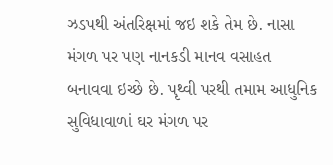ઝડપથી અંતરિક્ષમાં જઇ શકે તેમ છે. નાસા મંગળ પર પણ નાનકડી માનવ વસાહત બનાવવા ઇચ્છે છે. પૃથ્વી પરથી તમામ આધુનિક સુવિધાવાળાં ઘર મંગળ પર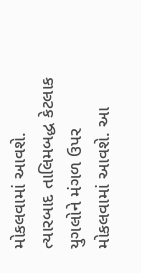મોકલવામાં આવશે. ત્યારબાદ તાલિમબદ્ધ કેટલાક યુગલોને મંગળ ઉપર મોકલવામાં આવશે. આ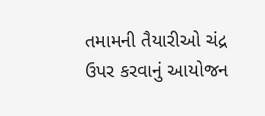તમામની તૈયારીઓ ચંદ્ર ઉપર કરવાનું આયોજન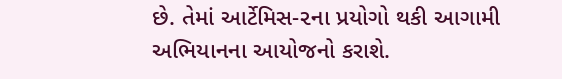છે. તેમાં આર્ટેમિસ-૨ના પ્રયોગો થકી આગામી અભિયાનના આયોજનો કરાશે.